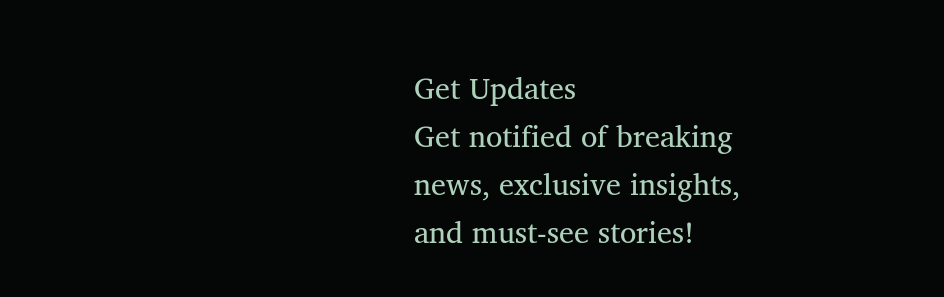Get Updates
Get notified of breaking news, exclusive insights, and must-see stories!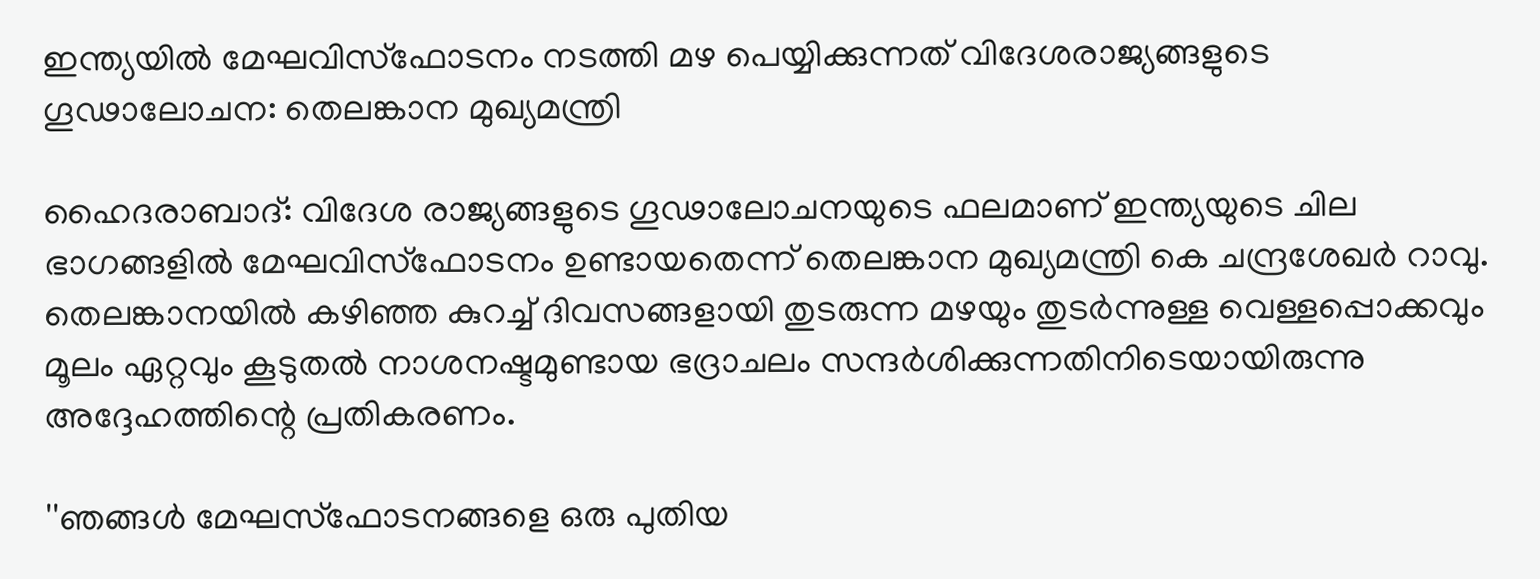ഇന്ത്യയില്‍ മേഘവിസ്‌ഫോടനം നടത്തി മഴ പെയ്യിക്കുന്നത് വിദേശരാജ്യങ്ങളുടെ ഗൂഢാലോചന: തെലങ്കാന മുഖ്യമന്ത്രി

ഹൈദരാബാദ്: വിദേശ രാജ്യങ്ങളുടെ ഗൂഢാലോചനയുടെ ഫലമാണ് ഇന്ത്യയുടെ ചില ഭാഗങ്ങളില്‍ മേഘവിസ്‌ഫോടനം ഉണ്ടായതെന്ന് തെലങ്കാന മുഖ്യമന്ത്രി കെ ചന്ദ്രശേഖര്‍ റാവു. തെലങ്കാനയില്‍ കഴിഞ്ഞ കുറച്ച് ദിവസങ്ങളായി തുടരുന്ന മഴയും തുടര്‍ന്നുള്ള വെള്ളപ്പൊക്കവും മൂലം ഏറ്റവും കൂടുതല്‍ നാശനഷ്ടമുണ്ടായ ഭദ്രാചലം സന്ദര്‍ശിക്കുന്നതിനിടെയായിരുന്നു അദ്ദേഹത്തിന്റെ പ്രതികരണം.

''ഞങ്ങള്‍ മേഘസ്‌ഫോടനങ്ങളെ ഒരു പുതിയ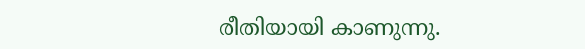രീതിയായി കാണുന്നു.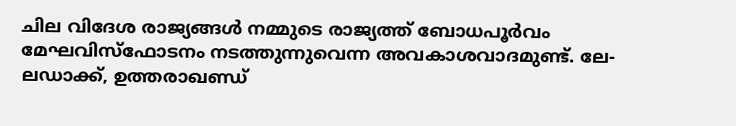ചില വിദേശ രാജ്യങ്ങള്‍ നമ്മുടെ രാജ്യത്ത് ബോധപൂര്‍വം മേഘവിസ്‌ഫോടനം നടത്തുന്നുവെന്ന അവകാശവാദമുണ്ട്. ലേ-ലഡാക്ക്, ഉത്തരാഖണ്ഡ്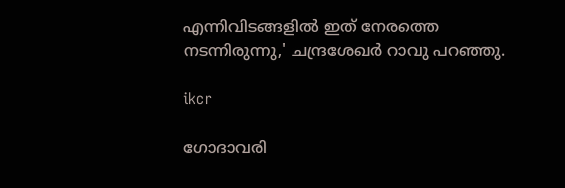എന്നിവിടങ്ങളില്‍ ഇത് നേരത്തെ നടന്നിരുന്നു,' ചന്ദ്രശേഖര്‍ റാവു പറഞ്ഞു.

ikcr

ഗോദാവരി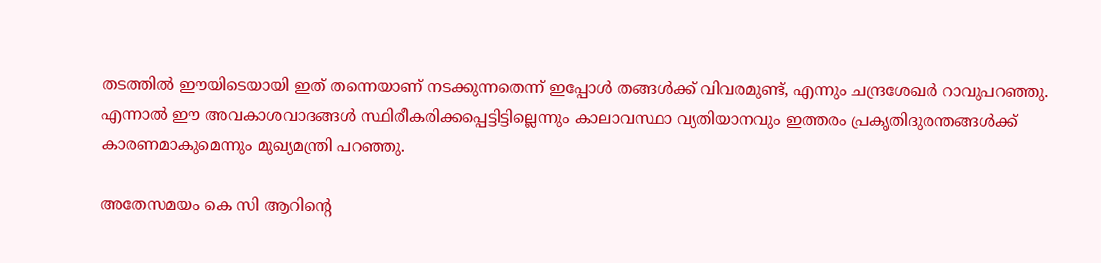തടത്തില്‍ ഈയിടെയായി ഇത് തന്നെയാണ് നടക്കുന്നതെന്ന് ഇപ്പോള്‍ തങ്ങള്‍ക്ക് വിവരമുണ്ട്, എന്നും ചന്ദ്രശേഖര്‍ റാവുപറഞ്ഞു. എന്നാല്‍ ഈ അവകാശവാദങ്ങള്‍ സ്ഥിരീകരിക്കപ്പെട്ടിട്ടില്ലെന്നും കാലാവസ്ഥാ വ്യതിയാനവും ഇത്തരം പ്രകൃതിദുരന്തങ്ങള്‍ക്ക് കാരണമാകുമെന്നും മുഖ്യമന്ത്രി പറഞ്ഞു.

അതേസമയം കെ സി ആറിന്റെ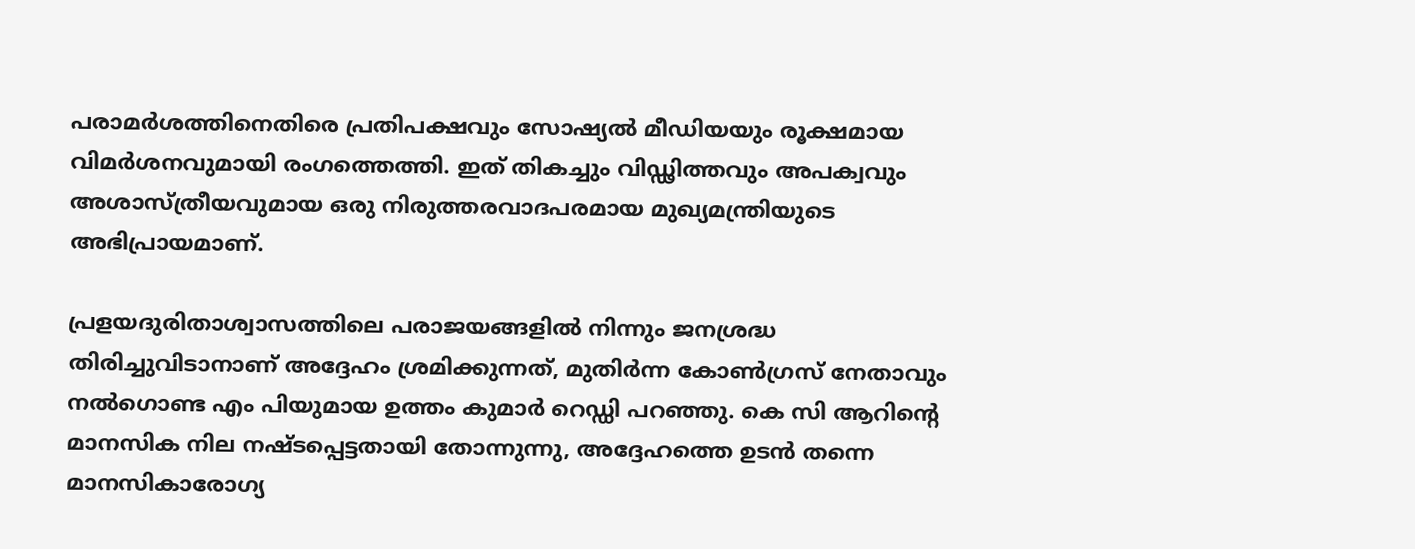പരാമര്‍ശത്തിനെതിരെ പ്രതിപക്ഷവും സോഷ്യല്‍ മീഡിയയും രൂക്ഷമായ വിമര്‍ശനവുമായി രംഗത്തെത്തി. ഇത് തികച്ചും വിഡ്ഢിത്തവും അപക്വവും അശാസ്ത്രീയവുമായ ഒരു നിരുത്തരവാദപരമായ മുഖ്യമന്ത്രിയുടെ അഭിപ്രായമാണ്.

പ്രളയദുരിതാശ്വാസത്തിലെ പരാജയങ്ങളില്‍ നിന്നും ജനശ്രദ്ധ തിരിച്ചുവിടാനാണ് അദ്ദേഹം ശ്രമിക്കുന്നത്, മുതിര്‍ന്ന കോണ്‍ഗ്രസ് നേതാവും നല്‍ഗൊണ്ട എം പിയുമായ ഉത്തം കുമാര്‍ റെഡ്ഡി പറഞ്ഞു. കെ സി ആറിന്റെ മാനസിക നില നഷ്ടപ്പെട്ടതായി തോന്നുന്നു, അദ്ദേഹത്തെ ഉടന്‍ തന്നെ മാനസികാരോഗ്യ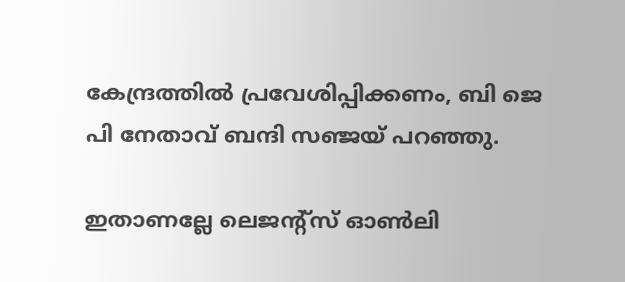കേന്ദ്രത്തില്‍ പ്രവേശിപ്പിക്കണം, ബി ജെ പി നേതാവ് ബന്ദി സഞ്ജയ് പറഞ്ഞു.

ഇതാണല്ലേ ലെജന്റ്‌സ് ഓണ്‍ലി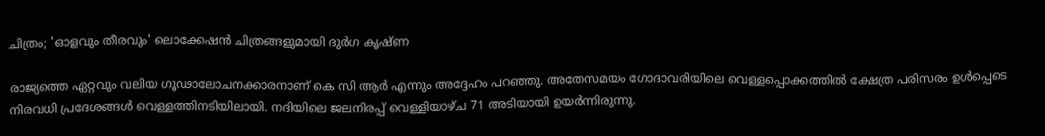ചിത്രം; 'ഓളവും തീരവും' ലൊക്കേഷന്‍ ചിത്രങ്ങളുമായി ദുര്‍ഗ കൃഷ്ണ

രാജ്യത്തെ ഏറ്റവും വലിയ ഗൂഢാലോചനക്കാരനാണ് കെ സി ആര്‍ എന്നും അദ്ദേഹം പറഞ്ഞു. അതേസമയം ഗോദാവരിയിലെ വെള്ളപ്പൊക്കത്തില്‍ ക്ഷേത്ര പരിസരം ഉള്‍പ്പെടെ നിരവധി പ്രദേശങ്ങള്‍ വെള്ളത്തിനടിയിലായി. നദിയിലെ ജലനിരപ്പ് വെള്ളിയാഴ്ച 71 അടിയായി ഉയര്‍ന്നിരുന്നു.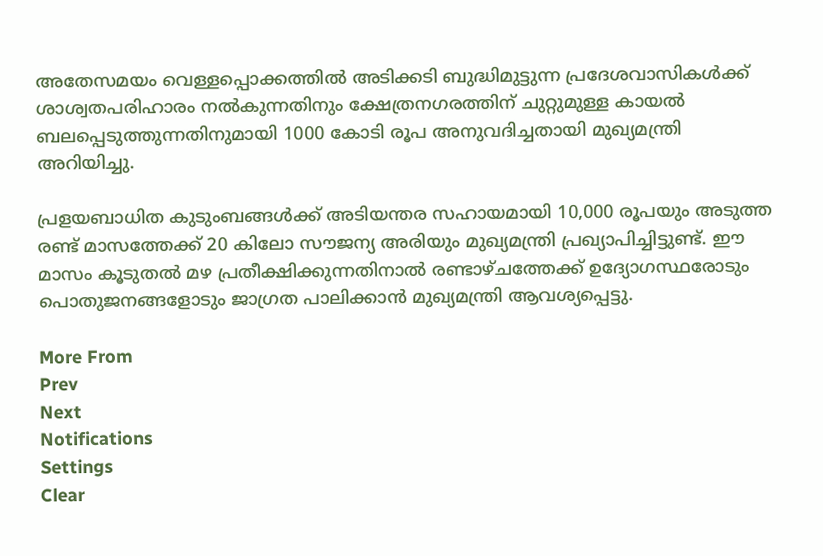അതേസമയം വെള്ളപ്പൊക്കത്തില്‍ അടിക്കടി ബുദ്ധിമുട്ടുന്ന പ്രദേശവാസികള്‍ക്ക് ശാശ്വതപരിഹാരം നല്‍കുന്നതിനും ക്ഷേത്രനഗരത്തിന് ചുറ്റുമുള്ള കായല്‍ ബലപ്പെടുത്തുന്നതിനുമായി 1000 കോടി രൂപ അനുവദിച്ചതായി മുഖ്യമന്ത്രി അറിയിച്ചു.

പ്രളയബാധിത കുടുംബങ്ങള്‍ക്ക് അടിയന്തര സഹായമായി 10,000 രൂപയും അടുത്ത രണ്ട് മാസത്തേക്ക് 20 കിലോ സൗജന്യ അരിയും മുഖ്യമന്ത്രി പ്രഖ്യാപിച്ചിട്ടുണ്ട്. ഈ മാസം കൂടുതല്‍ മഴ പ്രതീക്ഷിക്കുന്നതിനാല്‍ രണ്ടാഴ്ചത്തേക്ക് ഉദ്യോഗസ്ഥരോടും പൊതുജനങ്ങളോടും ജാഗ്രത പാലിക്കാന്‍ മുഖ്യമന്ത്രി ആവശ്യപ്പെട്ടു.

More From
Prev
Next
Notifications
Settings
Clear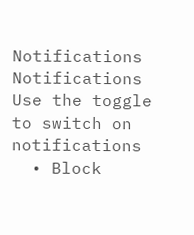Notifications
Notifications
Use the toggle to switch on notifications
  • Block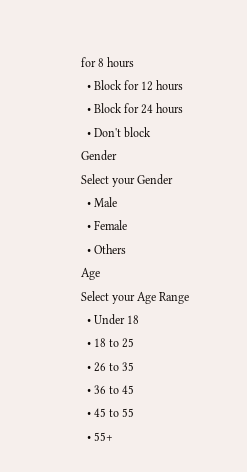for 8 hours
  • Block for 12 hours
  • Block for 24 hours
  • Don't block
Gender
Select your Gender
  • Male
  • Female
  • Others
Age
Select your Age Range
  • Under 18
  • 18 to 25
  • 26 to 35
  • 36 to 45
  • 45 to 55
  • 55+